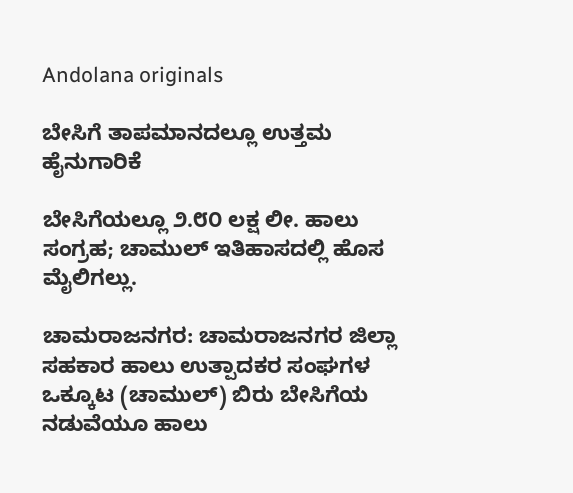Andolana originals

ಬೇಸಿಗೆ ತಾಪಮಾನದಲ್ಲೂ ಉತ್ತಮ ಹೈನುಗಾರಿಕೆ

ಬೇಸಿಗೆಯಲ್ಲೂ ೨.೮೦ ಲಕ್ಷ ಲೀ. ಹಾಲು ಸಂಗ್ರಹ; ಚಾಮುಲ್ ಇತಿಹಾಸದಲ್ಲಿ ಹೊಸ ಮೈಲಿಗಲ್ಲು.

ಚಾಮರಾಜನಗರ: ಚಾಮರಾಜನಗರ ಜಿಲ್ಲಾ ಸಹಕಾರ ಹಾಲು ಉತ್ಪಾದಕರ ಸಂಘಗಳ ಒಕ್ಕೂಟ (ಚಾಮುಲ್) ಬಿರು ಬೇಸಿಗೆಯ ನಡುವೆಯೂ ಹಾಲು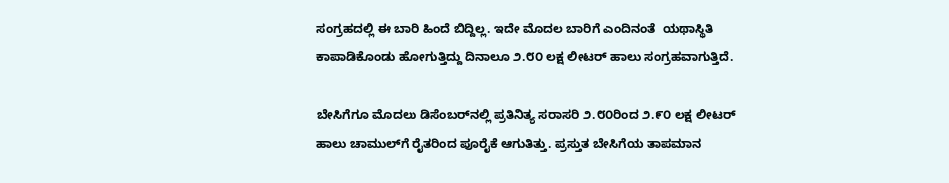ಸಂಗ್ರಹದಲ್ಲಿ ಈ ಬಾರಿ ಹಿಂದೆ ಬಿದ್ದಿಲ್ಲ. ಇದೇ ಮೊದಲ ಬಾರಿಗೆ ಎಂದಿನಂತೆ  ಯಥಾಸ್ಥಿತಿ ಕಾಪಾಡಿಕೊಂಡು ಹೋಗುತ್ತಿದ್ದು ದಿನಾಲೂ ೨.೮೦ ಲಕ್ಷ ಲೀಟರ್ ಹಾಲು ಸಂಗ್ರಹವಾಗುತ್ತಿದೆ.

ಬೇಸಿಗೆಗೂ ಮೊದಲು ಡಿಸೆಂಬರ್‌ನಲ್ಲಿ ಪ್ರತಿನಿತ್ಯ ಸರಾಸರಿ ೨.೮೦ರಿಂದ ೨.೯೦ ಲಕ್ಷ ಲೀಟರ್ ಹಾಲು ಚಾಮುಲ್‌ಗೆ ರೈತರಿಂದ ಪೂರೈಕೆ ಆಗುತಿತ್ತು. ಪ್ರಸ್ತುತ ಬೇಸಿಗೆಯ ತಾಪಮಾನ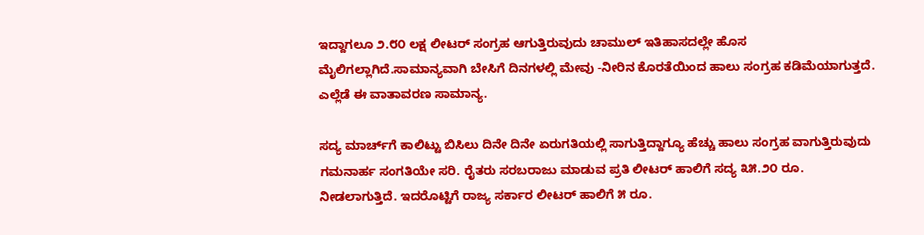ಇದ್ದಾಗಲೂ ೨.೮೦ ಲಕ್ಷ ಲೀಟರ್ ಸಂಗ್ರಹ ಆಗುತ್ತಿರುವುದು ಚಾಮುಲ್ ಇತಿಹಾಸದಲ್ಲೇ ಹೊಸ ಮೈಲಿಗಲ್ಲಾಗಿದೆ.ಸಾಮಾನ್ಯವಾಗಿ ಬೇಸಿಗೆ ದಿನಗಳಲ್ಲಿ ಮೇವು -ನೀರಿನ ಕೊರತೆಯಿಂದ ಹಾಲು ಸಂಗ್ರಹ ಕಡಿಮೆಯಾಗುತ್ತದೆ. ಎಲ್ಲೆಡೆ ಈ ವಾತಾವರಣ ಸಾಮಾನ್ಯ.

ಸದ್ಯ ಮಾರ್ಚ್‌ಗೆ ಕಾಲಿಟ್ಟು ಬಿಸಿಲು ದಿನೇ ದಿನೇ ಏರುಗತಿಯಲ್ಲಿ ಸಾಗುತ್ತಿದ್ದಾಗ್ಯೂ ಹೆಚ್ಚು ಹಾಲು ಸಂಗ್ರಹ ವಾಗುತ್ತಿರುವುದು ಗಮನಾರ್ಹ ಸಂಗತಿಯೇ ಸರಿ. ರೈತರು ಸರಬರಾಜು ಮಾಡುವ ಪ್ರತಿ ಲೀಟರ್ ಹಾಲಿಗೆ ಸದ್ಯ ೩೫.೨೦ ರೂ. ನೀಡಲಾಗುತ್ತಿದೆ. ಇದರೊಟ್ಟಿಗೆ ರಾಜ್ಯ ಸರ್ಕಾರ ಲೀಟರ್ ಹಾಲಿಗೆ ೫ ರೂ.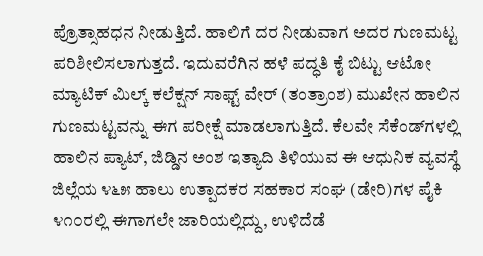ಪ್ರೊತ್ಸಾಹಧನ ನೀಡುತ್ತಿದೆ. ಹಾಲಿಗೆ ದರ ನೀಡುವಾಗ ಅದರ ಗುಣಮಟ್ಟ ಪರಿಶೀಲಿಸಲಾಗುತ್ತದೆ. ಇದುವರೆಗಿನ ಹಳೆ ಪದ್ಧತಿ ಕೈ ಬಿಟ್ಟು ಆಟೋ ಮ್ಯಾಟಿಕ್ ಮಿಲ್ಕ್ ಕಲೆಕ್ಷನ್ ಸಾಫ್ಟ್ ವೇರ್ (ತಂತ್ರಾಂಶ) ಮುಖೇನ ಹಾಲಿನ ಗುಣಮಟ್ಟವನ್ನು ಈಗ ಪರೀಕ್ಷೆ ಮಾಡಲಾಗುತ್ತಿದೆ. ಕೆಲವೇ ಸೆಕೆಂಡ್‌ಗಳಲ್ಲಿ ಹಾಲಿನ ಪ್ಯಾಟ್, ಜಿಡ್ಡಿನ ಅಂಶ ಇತ್ಯಾದಿ ತಿಳಿಯುವ ಈ ಆಧುನಿಕ ವ್ಯವಸ್ಥೆ ಜಿಲ್ಲೆಯ ೪೬೫ ಹಾಲು ಉತ್ಪಾದಕರ ಸಹಕಾರ ಸಂಘ (ಡೇರಿ)ಗಳ ಪೈಕಿ ೪೧೦ರಲ್ಲಿ ಈಗಾಗಲೇ ಜಾರಿಯಲ್ಲಿದ್ದು, ಉಳಿದೆಡೆ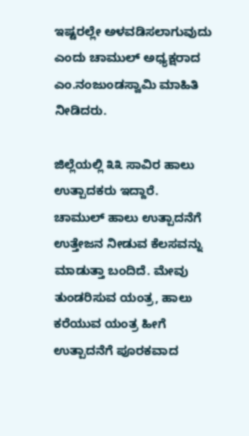ಇಷ್ಟರಲ್ಲೇ ಅಳವಡಿಸಲಾಗುವುದು ಎಂದು ಚಾಮುಲ್ ಅಧ್ಯಕ್ಷರಾದ ಎಂ.ನಂಜುಂಡಸ್ವಾಮಿ ಮಾಹಿತಿ ನೀಡಿದರು.

ಜಿಲ್ಲೆಯಲ್ಲಿ ೩೩ ಸಾವಿರ ಹಾಲು ಉತ್ಪಾದಕರು ಇದ್ದಾರೆ. ಚಾಮುಲ್ ಹಾಲು ಉತ್ಪಾದನೆಗೆ ಉತ್ತೇಜನ ನೀಡುವ ಕೆಲಸವನ್ನು ಮಾಡುತ್ತಾ ಬಂದಿದೆ. ಮೇವು ತುಂಡರಿಸುವ ಯಂತ್ರ, ಹಾಲು ಕರೆಯುವ ಯಂತ್ರ ಹೀಗೆ ಉತ್ಪಾದನೆಗೆ ಪೂರಕವಾದ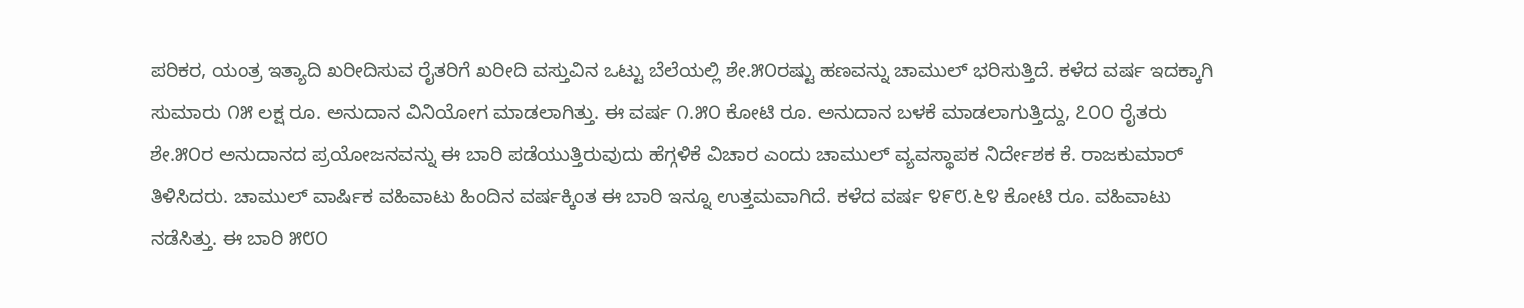ಪರಿಕರ, ಯಂತ್ರ ಇತ್ಯಾದಿ ಖರೀದಿಸುವ ರೈತರಿಗೆ ಖರೀದಿ ವಸ್ತುವಿನ ಒಟ್ಟು ಬೆಲೆಯಲ್ಲಿ ಶೇ.೫೦ರಷ್ಟು ಹಣವನ್ನು ಚಾಮುಲ್ ಭರಿಸುತ್ತಿದೆ. ಕಳೆದ ವರ್ಷ ಇದಕ್ಕಾಗಿ ಸುಮಾರು ೧೫ ಲಕ್ಷ ರೂ. ಅನುದಾನ ವಿನಿಯೋಗ ಮಾಡಲಾಗಿತ್ತು. ಈ ವರ್ಷ ೧.೫೦ ಕೋಟಿ ರೂ. ಅನುದಾನ ಬಳಕೆ ಮಾಡಲಾಗುತ್ತಿದ್ದು, ೭೦೦ ರೈತರು ಶೇ.೫೦ರ ಅನುದಾನದ ಪ್ರಯೋಜನವನ್ನು ಈ ಬಾರಿ ಪಡೆಯುತ್ತಿರುವುದು ಹೆಗ್ಗಳಿಕೆ ವಿಚಾರ ಎಂದು ಚಾಮುಲ್ ವ್ಯವಸ್ಥಾಪಕ ನಿರ್ದೇಶಕ ಕೆ. ರಾಜಕುಮಾರ್ ತಿಳಿಸಿದರು. ಚಾಮುಲ್ ವಾರ್ಷಿಕ ವಹಿವಾಟು ಹಿಂದಿನ ವರ್ಷಕ್ಕಿಂತ ಈ ಬಾರಿ ಇನ್ನೂ ಉತ್ತಮವಾಗಿದೆ. ಕಳೆದ ವರ್ಷ ೪೯೮.೬೪ ಕೋಟಿ ರೂ. ವಹಿವಾಟು ನಡೆಸಿತ್ತು. ಈ ಬಾರಿ ೫೮೦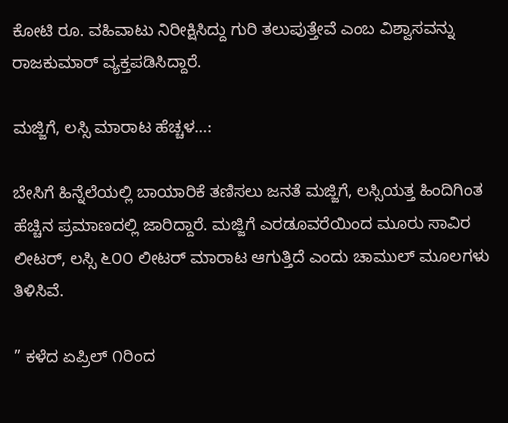ಕೋಟಿ ರೂ. ವಹಿವಾಟು ನಿರೀಕ್ಷಿಸಿದ್ದು ಗುರಿ ತಲುಪುತ್ತೇವೆ ಎಂಬ ವಿಶ್ವಾಸವನ್ನು ರಾಜಕುಮಾರ್ ವ್ಯಕ್ತಪಡಿಸಿದ್ದಾರೆ.

ಮಜ್ಜಿಗೆ, ಲಸ್ಸಿ ಮಾರಾಟ ಹೆಚ್ಚಳ…:

ಬೇಸಿಗೆ ಹಿನ್ನೆಲೆಯಲ್ಲಿ ಬಾಯಾರಿಕೆ ತಣಿಸಲು ಜನತೆ ಮಜ್ಜಿಗೆ, ಲಸ್ಸಿಯತ್ತ ಹಿಂದಿಗಿಂತ ಹೆಚ್ಚಿನ ಪ್ರಮಾಣದಲ್ಲಿ ಜಾರಿದ್ದಾರೆ. ಮಜ್ಜಿಗೆ ಎರಡೂವರೆಯಿಂದ ಮೂರು ಸಾವಿರ ಲೀಟರ್, ಲಸ್ಸಿ ೬೦೦ ಲೀಟರ್ ಮಾರಾಟ ಆಗುತ್ತಿದೆ ಎಂದು ಚಾಮುಲ್ ಮೂಲಗಳು ತಿಳಿಸಿವೆ.

” ಕಳೆದ ಏಪ್ರಿಲ್ ೧ರಿಂದ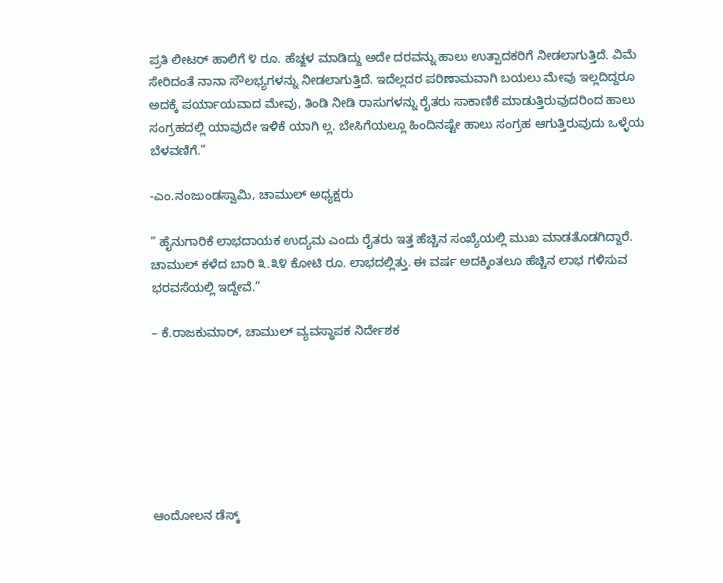ಪ್ರತಿ ಲೀಟರ್ ಹಾಲಿಗೆ ೪ ರೂ. ಹೆಚ್ಙಳ ಮಾಡಿದ್ದು ಅದೇ ದರವನ್ನು ಹಾಲು ಉತ್ಪಾದಕರಿಗೆ ನೀಡಲಾಗುತ್ತಿದೆ. ವಿಮೆ ಸೇರಿದಂತೆ ನಾನಾ ಸೌಲಭ್ಯಗಳನ್ನು ನೀಡಲಾಗುತ್ತಿದೆ. ಇದೆಲ್ಲದರ ಪರಿಣಾಮವಾಗಿ ಬಯಲು ಮೇವು ಇಲ್ಲದಿದ್ದರೂ ಅದಕ್ಕೆ ಪರ್ಯಾಯವಾದ ಮೇವು, ತಿಂಡಿ ನೀಡಿ ರಾಸುಗಳನ್ನು ರೈತರು ಸಾಕಾಣಿಕೆ ಮಾಡುತ್ತಿರುವುದರಿಂದ ಹಾಲು ಸಂಗ್ರಹದಲ್ಲಿ ಯಾವುದೇ ಇಳಿಕೆ ಯಾಗಿ ಲ್ಲ. ಬೇಸಿಗೆಯಲ್ಲೂ ಹಿಂದಿನಷ್ಟೇ ಹಾಲು ಸಂಗ್ರಹ ಆಗುತ್ತಿರುವುದು ಒಳ್ಳೆಯ ಬೆಳವಣಿಗೆ.”

-ಎಂ.ನಂಜುಂಡಸ್ವಾಮಿ, ಚಾಮುಲ್ ಅಧ್ಯಕ್ಷರು

” ಹೈನುಗಾರಿಕೆ ಲಾಭದಾಯಕ ಉದ್ಯಮ ಎಂದು ರೈತರು ಇತ್ತ ಹೆಚ್ಚಿನ ಸಂಖ್ಯೆಯಲ್ಲಿ ಮುಖ ಮಾಡತೊಡಗಿದ್ದಾರೆ. ಚಾಮುಲ್ ಕಳೆದ ಬಾರಿ ೩.೩೪ ಕೋಟಿ ರೂ. ಲಾಭದಲ್ಲಿತ್ತು. ಈ ವರ್ಷ ಅದಕ್ಕಿಂತಲೂ ಹೆಚ್ಚಿನ ಲಾಭ ಗಳಿಸುವ ಭರವಸೆಯಲ್ಲಿ ಇದ್ದೇವೆ.”

– ಕೆ.ರಾಜಕುಮಾರ್, ಚಾಮುಲ್ ವ್ಯವಸ್ಥಾಪಕ ನಿರ್ದೇಶಕ







ಆಂದೋಲನ ಡೆಸ್ಕ್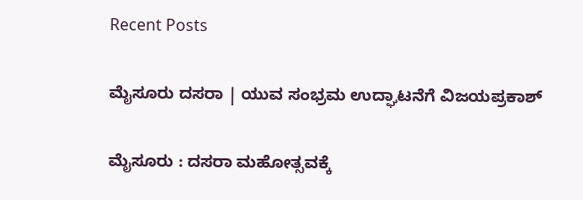Recent Posts

ಮೈಸೂರು ದಸರಾ | ಯುವ ಸಂಭ್ರಮ ಉದ್ಘಾಟನೆಗೆ ವಿಜಯಪ್ರಕಾಶ್‌

ಮೈಸೂರು : ದಸರಾ ಮಹೋತ್ಸವಕ್ಕೆ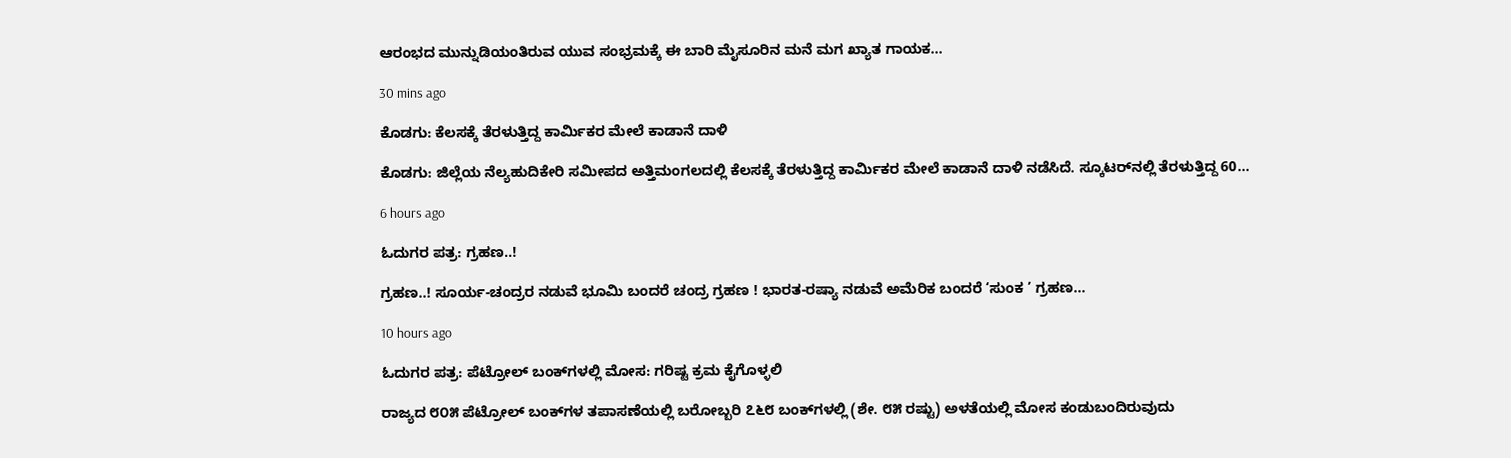ಆರಂಭದ ಮುನ್ನುಡಿಯಂತಿರುವ ಯುವ ಸಂಭ್ರಮಕ್ಕೆ ಈ ಬಾರಿ ಮೈಸೂರಿನ ಮನೆ ಮಗ ಖ್ಯಾತ ಗಾಯಕ…

30 mins ago

ಕೊಡಗು: ಕೆಲಸಕ್ಕೆ ತೆರಳುತ್ತಿದ್ದ ಕಾರ್ಮಿಕರ ಮೇಲೆ ಕಾಡಾನೆ ದಾಳಿ

ಕೊಡಗು: ಜಿಲ್ಲೆಯ ನೆಲ್ಯಹುದಿಕೇರಿ ಸಮೀಪದ ಅತ್ತಿಮಂಗಲದಲ್ಲಿ ಕೆಲಸಕ್ಕೆ ತೆರಳುತ್ತಿದ್ದ ಕಾರ್ಮಿಕರ ಮೇಲೆ ಕಾಡಾನೆ ದಾಳಿ ನಡೆಸಿದೆ. ಸ್ಕೂಟರ್‌ನಲ್ಲಿ ತೆರಳುತ್ತಿದ್ದ 60…

6 hours ago

ಓದುಗರ ಪತ್ರ: ಗ್ರಹಣ..!

ಗ್ರಹಣ..! ಸೂರ್ಯ-ಚಂದ್ರರ ನಡುವೆ ಭೂಮಿ ಬಂದರೆ ಚಂದ್ರ ಗ್ರಹಣ ! ಭಾರತ-ರಷ್ಯಾ ನಡುವೆ ಅಮೆರಿಕ ಬಂದರೆ ‘ಸುಂಕ ’ ಗ್ರಹಣ…

10 hours ago

ಓದುಗರ ಪತ್ರ: ಪೆಟ್ರೋಲ್ ಬಂಕ್‌ಗಳಲ್ಲಿ ಮೋಸ: ಗರಿಷ್ಟ ಕ್ರಮ ಕೈಗೊಳ್ಳಲಿ

ರಾಜ್ಯದ ೮೦೫ ಪೆಟ್ರೋಲ್ ಬಂಕ್‌ಗಳ ತಪಾಸಣೆಯಲ್ಲಿ ಬರೋಬ್ಬರಿ ೭೬೮ ಬಂಕ್‌ಗಳಲ್ಲಿ (ಶೇ. ೮೫ ರಷ್ಟು) ಅಳತೆಯಲ್ಲಿ ಮೋಸ ಕಂಡುಬಂದಿರುವುದು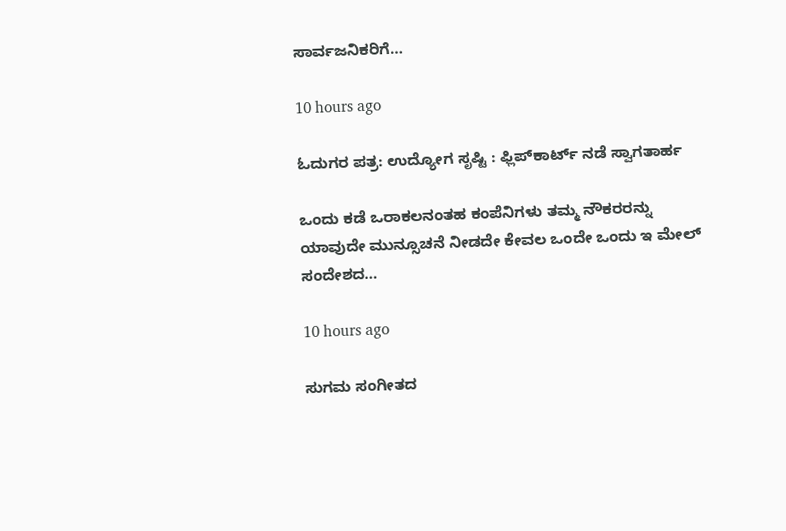ಸಾರ್ವಜನಿಕರಿಗೆ…

10 hours ago

ಓದುಗರ ಪತ್ರ: ಉದ್ಯೋಗ ಸೃಷ್ಟಿ : ಫ್ಲಿಪ್‌ಕಾರ್ಟ್ ನಡೆ ಸ್ವಾಗತಾರ್ಹ

ಒಂದು ಕಡೆ ಒರಾಕಲನಂತಹ ಕಂಪೆನಿಗಳು ತಮ್ಮ ನೌಕರರನ್ನು ಯಾವುದೇ ಮುನ್ಸೂಚನೆ ನೀಡದೇ ಕೇವಲ ಒಂದೇ ಒಂದು ಇ ಮೇಲ್ ಸಂದೇಶದ…

10 hours ago

ಸುಗಮ ಸಂಗೀತದ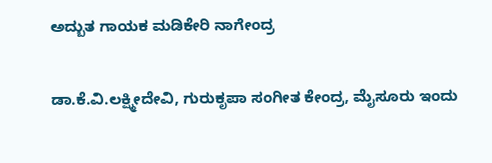ಅದ್ಬುತ ಗಾಯಕ ಮಡಿಕೇರಿ ನಾಗೇಂದ್ರ

ಡಾ.ಕೆ.ವಿ.ಲಕ್ಷ್ಮೀದೇವಿ, ಗುರುಕೃಪಾ ಸಂಗೀತ ಕೇಂದ್ರ, ಮೈಸೂರು ಇಂದು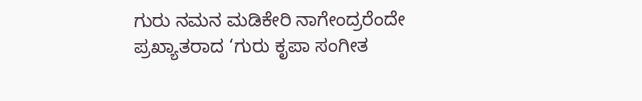ಗುರು ನಮನ ಮಡಿಕೇರಿ ನಾಗೇಂದ್ರರೆಂದೇ ಪ್ರಖ್ಯಾತರಾದ ‘ಗುರು ಕೃಪಾ ಸಂಗೀತ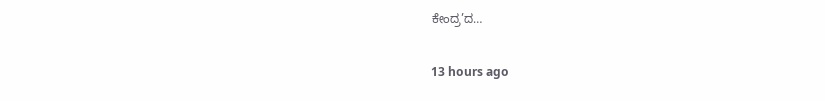ಕೇಂದ್ರ’ದ…

13 hours ago